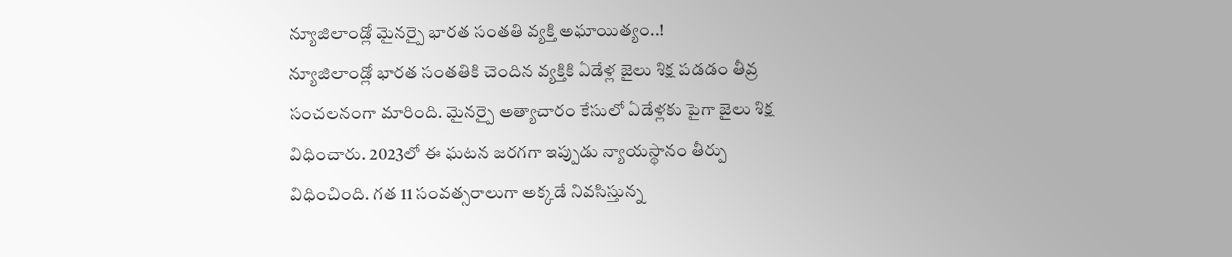న్యూజిలాండ్లో మైనర్పై భారత సంతతి వ్యక్తి అఘాయిత్యం..!
న్యూజిలాండ్లో భారత సంతతికి చెందిన వ్యక్తికి ఏడేళ్ల జైలు శిక్ష పడడం తీవ్ర సంచలనంగా మారింది. మైనర్పై అత్యాచారం కేసులో ఏడేళ్లకు పైగా జైలు శిక్ష విధించారు. 2023లో ఈ ఘటన జరగగా ఇప్పుడు న్యాయస్థానం తీర్పు విధించింది. గత 11 సంవత్సరాలుగా అక్కడే నివసిస్తున్న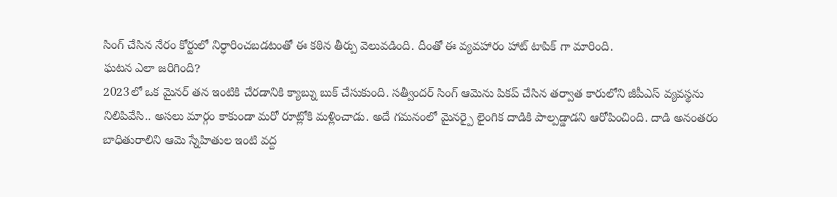సింగ్ చేసిన నేరం కోర్టులో నిర్ధారించబడటంతో ఈ కఠిన తీర్పు వెలువడింది. దీంతో ఈ వ్యవహారం హాట్ టాపిక్ గా మారింది.
ఘటన ఎలా జరిగింది?
2023లో ఒక మైనర్ తన ఇంటికి చేరడానికి క్యాబ్ను బుక్ చేసుకుంది. సత్వీందర్ సింగ్ ఆమెను పికప్ చేసిన తర్వాత కారులోని జీపీఎస్ వ్యవస్థను నిలిపివేసి.. అసలు మార్గం కాకుండా మరో రూట్లోకి మళ్లించాడు. అదే గమనంలో మైనర్పై లైంగిక దాడికి పాల్పడ్డాడని ఆరోపించింది. దాడి అనంతరం బాధితురాలిని ఆమె స్నేహితుల ఇంటి వద్ద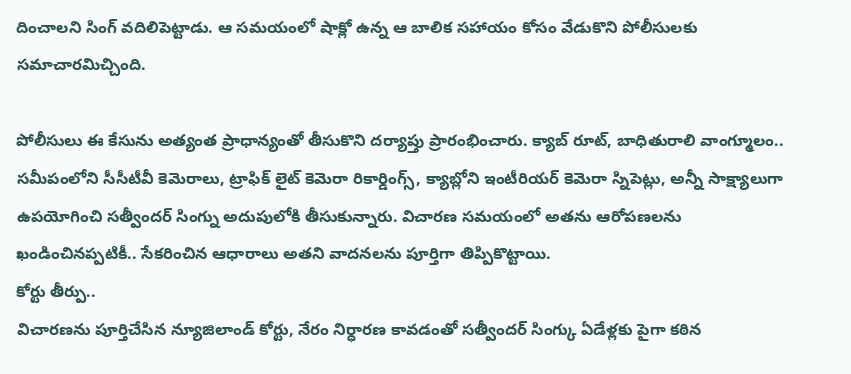దించాలని సింగ్ వదిలిపెట్టాడు. ఆ సమయంలో షాక్లో ఉన్న ఆ బాలిక సహాయం కోసం వేడుకొని పోలీసులకు సమాచారమిచ్చింది.

పోలీసులు ఈ కేసును అత్యంత ప్రాధాన్యంతో తీసుకొని దర్యాప్తు ప్రారంభించారు. క్యాబ్ రూట్, బాధితురాలి వాంగ్మూలం.. సమీపంలోని సీసీటీవీ కెమెరాలు, ట్రాఫిక్ లైట్ కెమెరా రికార్డింగ్స్, క్యాబ్లోని ఇంటీరియర్ కెమెరా స్నిపెట్లు, అన్నీ సాక్ష్యాలుగా ఉపయోగించి సత్వీందర్ సింగ్ను అదుపులోకి తీసుకున్నారు. విచారణ సమయంలో అతను ఆరోపణలను ఖండించినప్పటికీ.. సేకరించిన ఆధారాలు అతని వాదనలను పూర్తిగా తిప్పికొట్టాయి.
కోర్టు తీర్పు..
విచారణను పూర్తిచేసిన న్యూజిలాండ్ కోర్టు, నేరం నిర్ధారణ కావడంతో సత్వీందర్ సింగ్కు ఏడేళ్లకు పైగా కఠిన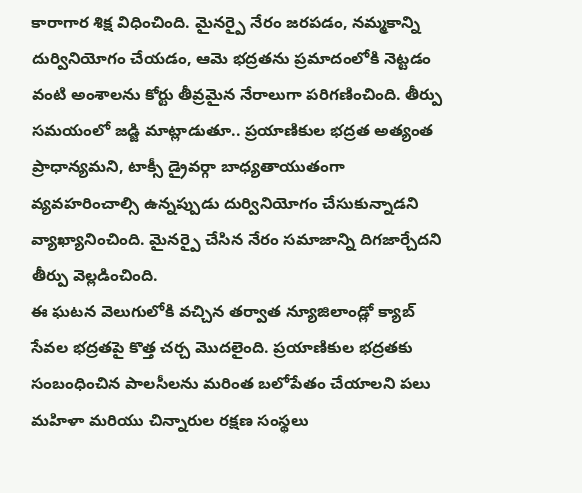కారాగార శిక్ష విధించింది. మైనర్పై నేరం జరపడం, నమ్మకాన్ని దుర్వినియోగం చేయడం, ఆమె భద్రతను ప్రమాదంలోకి నెట్టడం వంటి అంశాలను కోర్టు తీవ్రమైన నేరాలుగా పరిగణించింది. తీర్పు సమయంలో జడ్జి మాట్లాడుతూ.. ప్రయాణికుల భద్రత అత్యంత ప్రాధాన్యమని, టాక్సీ డ్రైవర్గా బాధ్యతాయుతంగా వ్యవహరించాల్సి ఉన్నప్పుడు దుర్వినియోగం చేసుకున్నాడని వ్యాఖ్యానించింది. మైనర్పై చేసిన నేరం సమాజాన్ని దిగజార్చేదని తీర్పు వెల్లడించింది.
ఈ ఘటన వెలుగులోకి వచ్చిన తర్వాత న్యూజిలాండ్లో క్యాబ్ సేవల భద్రతపై కొత్త చర్చ మొదలైంది. ప్రయాణికుల భద్రతకు సంబంధించిన పాలసీలను మరింత బలోపేతం చేయాలని పలు మహిళా మరియు చిన్నారుల రక్షణ సంస్థలు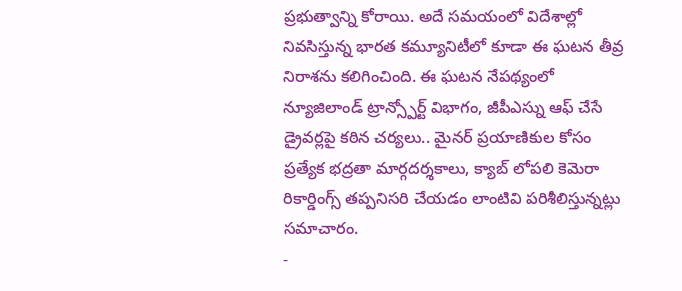ప్రభుత్వాన్ని కోరాయి. అదే సమయంలో విదేశాల్లో నివసిస్తున్న భారత కమ్యూనిటీలో కూడా ఈ ఘటన తీవ్ర నిరాశను కలిగించింది. ఈ ఘటన నేపథ్యంలో న్యూజిలాండ్ ట్రాన్స్పోర్ట్ విభాగం, జీపీఎస్ను ఆఫ్ చేసే డ్రైవర్లపై కఠిన చర్యలు.. మైనర్ ప్రయాణికుల కోసం ప్రత్యేక భద్రతా మార్గదర్శకాలు, క్యాబ్ లోపలి కెమెరా రికార్డింగ్స్ తప్పనిసరి చేయడం లాంటివి పరిశీలిస్తున్నట్లు సమాచారం.
-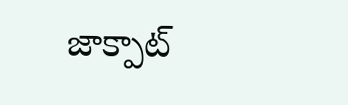జాక్పాట్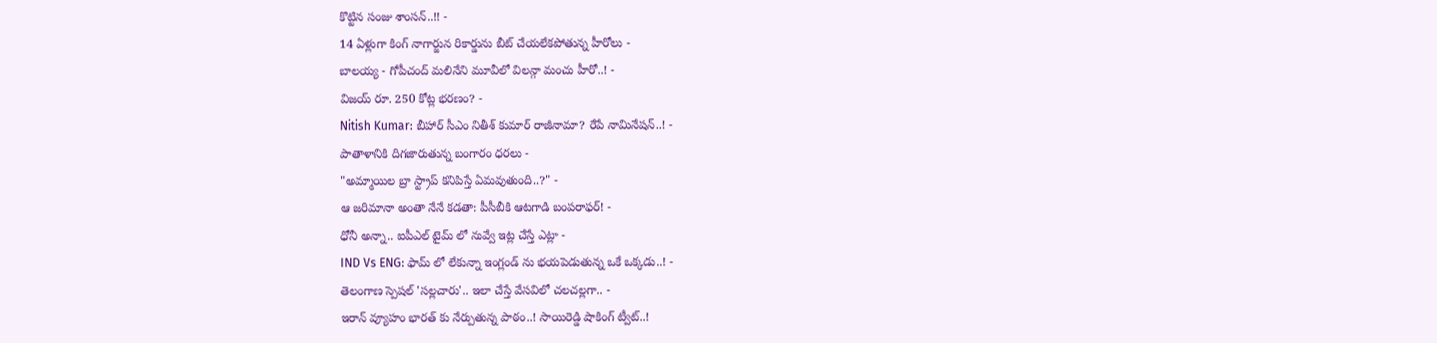కొట్టిన సంజు శాంసన్..!! -
14 ఏళ్లుగా కింగ్ నాగార్జున రికార్డును బీట్ చేయలేకపోతున్న హీరోలు -
బాలయ్య - గోపీచంద్ మలినేని మూవీలో విలన్గా మంచు హీరో..! -
విజయ్ రూ. 250 కోట్ల భరణం? -
Nitish Kumar: బీహార్ సీఎం నితీశ్ కుమార్ రాజీనామా? రేపే నామినేషన్..! -
పాతాళానికి దిగజారుతున్న బంగారం ధరలు -
"అమ్మాయిల బ్రా స్ట్రాప్ కనిపిస్తే ఏమవుతుంది..?" -
ఆ జరిమానా అంతా నేనే కడతా: పీసీబీకి ఆటగాడి బంపరాఫర్! -
ధోనీ అన్నా.. ఐపీఎల్ టైమ్ లో నువ్వే ఇట్ల చేస్తే ఎట్లా -
IND Vs ENG: ఫామ్ లో లేకున్నా ఇంగ్లండ్ ను భయపెడుతున్న ఒకే ఒక్కడు..! -
తెలంగాణ స్పెషల్ 'సల్లచారు'.. ఇలా చేస్తే వేసవిలో చలచల్లగా.. -
ఇరాన్ వ్యూహం భారత్ కు నేర్పుతున్న పాఠం..! సాయిరెడ్డి షాకింగ్ ట్వీట్..!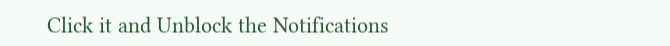Click it and Unblock the Notifications